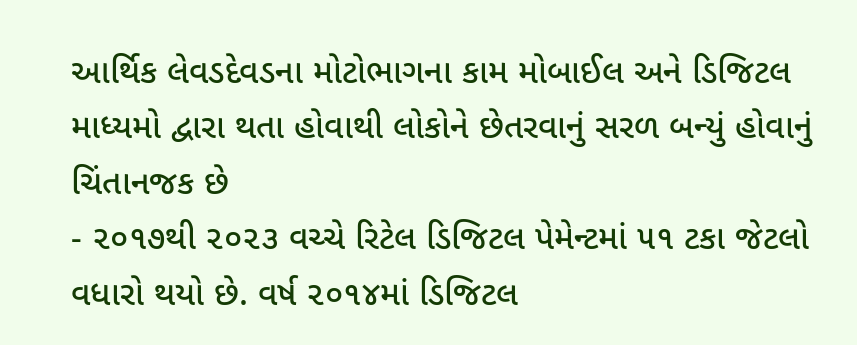આર્થિક લેવડદેવડના મોટોભાગના કામ મોબાઈલ અને ડિજિટલ માધ્યમો દ્વારા થતા હોવાથી લોકોને છેતરવાનું સરળ બન્યું હોવાનું ચિંતાનજક છે
- ૨૦૧૭થી ૨૦૨૩ વચ્ચે રિટેલ ડિજિટલ પેમેન્ટમાં ૫૧ ટકા જેટલો વધારો થયો છે. વર્ષ ૨૦૧૪માં ડિજિટલ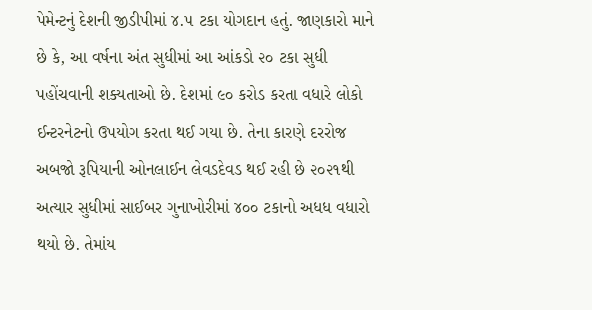પેમેન્ટનું દેશની જીડીપીમાં ૪.૫ ટકા યોગદાન હતું. જાણકારો માને છે કે, આ વર્ષના અંત સુધીમાં આ આંકડો ૨૦ ટકા સુધી પહોંચવાની શક્યતાઓ છે. દેશમાં ૯૦ કરોડ કરતા વધારે લોકો ઈન્ટરનેટનો ઉપયોગ કરતા થઈ ગયા છે. તેના કારણે દરરોજ અબજો રૂપિયાની ઓનલાઈન લેવડદેવડ થઈ રહી છે ૨૦૨૧થી અત્યાર સુધીમાં સાઈબર ગુનાખોરીમાં ૪૦૦ ટકાનો અધધ વધારો થયો છે. તેમાંય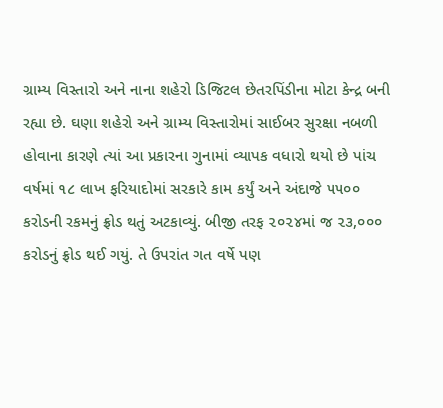ગ્રામ્ય વિસ્તારો અને નાના શહેરો ડિજિટલ છેતરપિંડીના મોટા કેન્દ્ર બની રહ્યા છે. ઘણા શહેરો અને ગ્રામ્ય વિસ્તારોમાં સાઈબર સુરક્ષા નબળી હોવાના કારણે ત્યાં આ પ્રકારના ગુનામાં વ્યાપક વધારો થયો છે પાંચ વર્ષમાં ૧૮ લાખ ફરિયાદોમાં સરકારે કામ કર્યું અને અંદાજે ૫૫૦૦ કરોડની રકમનું ફ્રોડ થતું અટકાવ્યું. બીજી તરફ ૨૦૨૪માં જ ૨૩,૦૦૦ કરોડનું ફ્રોડ થઈ ગયું. તે ઉપરાંત ગત વર્ષે પણ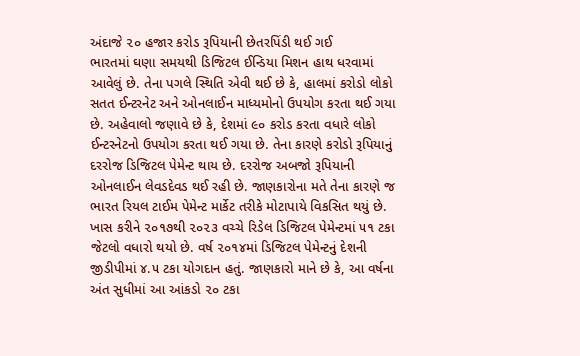અંદાજે ૨૦ હજાર કરોડ રૂપિયાની છેતરપિંડી થઈ ગઈ
ભારતમાં ઘણા સમયથી ડિજિટલ ઈન્ડિયા મિશન હાથ ધરવામાં આવેલું છે. તેના પગલે સ્થિતિ એવી થઈ છે કે, હાલમાં કરોડો લોકો સતત ઈન્ટરનેટ અને ઓનલાઈન માધ્યમોનો ઉપયોગ કરતા થઈ ગયા છે. અહેવાલો જણાવે છે કે, દેશમાં ૯૦ કરોડ કરતા વધારે લોકો ઈન્ટરનેટનો ઉપયોગ કરતા થઈ ગયા છે. તેના કારણે કરોડો રૂપિયાનું દરરોજ ડિજિટલ પેમેન્ટ થાય છે. દરરોજ અબજો રૂપિયાની ઓનલાઈન લેવડદેવડ થઈ રહી છે. જાણકારોના મતે તેના કારણે જ ભારત રિયલ ટાઈમ પેમેન્ટ માર્કેટ તરીકે મોટાપાયે વિકસિત થયું છે. ખાસ કરીને ૨૦૧૭થી ૨૦૨૩ વચ્ચે રિડેલ ડિજિટલ પેમેન્ટમાં ૫૧ ટકા જેટલો વધારો થયો છે. વર્ષ ૨૦૧૪માં ડિજિટલ પેમેન્ટનું દેશની જીડીપીમાં ૪.૫ ટકા યોગદાન હતું. જાણકારો માને છે કે, આ વર્ષના અંત સુધીમાં આ આંકડો ૨૦ ટકા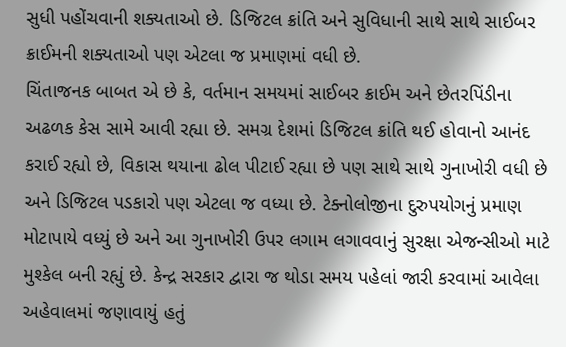સુધી પહોંચવાની શક્યતાઓ છે. ડિજિટલ ક્રાંતિ અને સુવિધાની સાથે સાથે સાઈબર ક્રાઈમની શક્યતાઓ પણ એટલા જ પ્રમાણમાં વધી છે.
ચિંતાજનક બાબત એ છે કે, વર્તમાન સમયમાં સાઈબર ક્રાઈમ અને છેતરપિંડીના અઢળક કેસ સામે આવી રહ્યા છે. સમગ્ર દેશમાં ડિજિટલ ક્રાંતિ થઈ હોવાનો આનંદ કરાઈ રહ્યો છે, વિકાસ થયાના ઢોલ પીટાઈ રહ્યા છે પણ સાથે સાથે ગુનાખોરી વધી છે અને ડિજિટલ પડકારો પણ એટલા જ વધ્યા છે. ટેક્નોલોજીના દુરુપયોગનું પ્રમાણ મોટાપાયે વધ્યું છે અને આ ગુનાખોરી ઉપર લગામ લગાવવાનું સુરક્ષા એજન્સીઓ માટે મુશ્કેલ બની રહ્યું છે. કેન્દ્ર સરકાર દ્વારા જ થોડા સમય પહેલાં જારી કરવામાં આવેલા અહેવાલમાં જણાવાયું હતું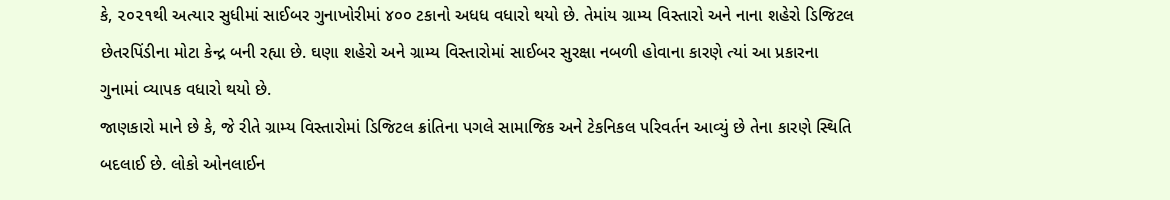કે, ૨૦૨૧થી અત્યાર સુધીમાં સાઈબર ગુનાખોરીમાં ૪૦૦ ટકાનો અધધ વધારો થયો છે. તેમાંય ગ્રામ્ય વિસ્તારો અને નાના શહેરો ડિજિટલ છેતરપિંડીના મોટા કેન્દ્ર બની રહ્યા છે. ઘણા શહેરો અને ગ્રામ્ય વિસ્તારોમાં સાઈબર સુરક્ષા નબળી હોવાના કારણે ત્યાં આ પ્રકારના ગુનામાં વ્યાપક વધારો થયો છે.
જાણકારો માને છે કે, જે રીતે ગ્રામ્ય વિસ્તારોમાં ડિજિટલ ક્રાંતિના પગલે સામાજિક અને ટેકનિકલ પરિવર્તન આવ્યું છે તેના કારણે સ્થિતિ બદલાઈ છે. લોકો ઓનલાઈન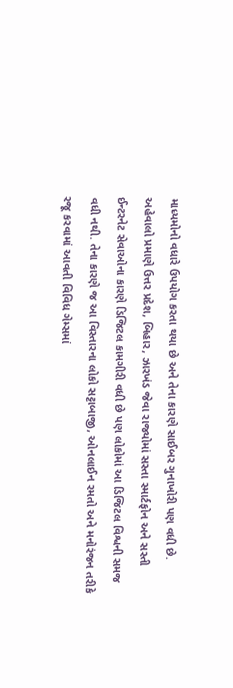માધ્યમોનો વધારે ઉપયોગ કરતા થયા છે અને તેના કારણે સાઈબર ગુનાખોરી પણ વધી છે. અહેવાલો પ્રમાણે ઉત્તર પ્રદેશ, બિહાર, ઝારખંડ જેવા રાજ્યોમાં સસ્તા સ્માર્ટફોન અને સસ્તી ઈન્ટરનેટ સેવાઓના કારણે ડિજિટલ કામગીરી વધી છે પણ લોકોમાં આ ડિજિટલ વિશ્વની સમજ વધી નથી. તેના કારણે જ આ વિસ્તારના લોકો સટ્ટાબાજી, ઓનલાઈન રમતો અને મનોરંજન તરીકે રજૂ કરવામાં આવતી વિવિધ ગેમ્સમાં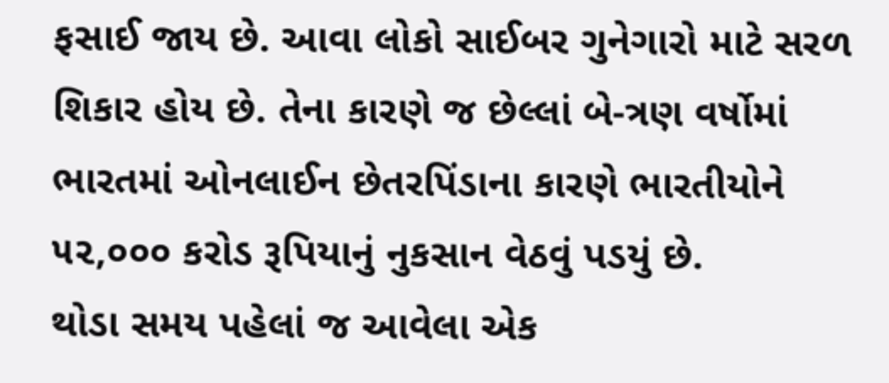ફસાઈ જાય છે. આવા લોકો સાઈબર ગુનેગારો માટે સરળ શિકાર હોય છે. તેના કારણે જ છેલ્લાં બે-ત્રણ વર્ષોમાં ભારતમાં ઓનલાઈન છેતરપિંડાના કારણે ભારતીયોને ૫૨,૦૦૦ કરોડ રૂપિયાનું નુકસાન વેઠવું પડયું છે.
થોડા સમય પહેલાં જ આવેલા એક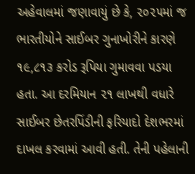અહેવાલમાં જણાવાયું છે કે, ૨૦૨૫માં જ ભારતીયોને સાઈબર ગુનાખોરીને કારણે ૧૯,૮૧૩ કરોડ રૂપિયા ગુમાવવા પડયા હતા. આ દરમિયાન ૨૧ લાખથી વધારે સાઈબર છેતરપિંડીની ફરિયાદો દેશભરમાં દાખલ કરવામાં આવી હતી. તેની પહેલાની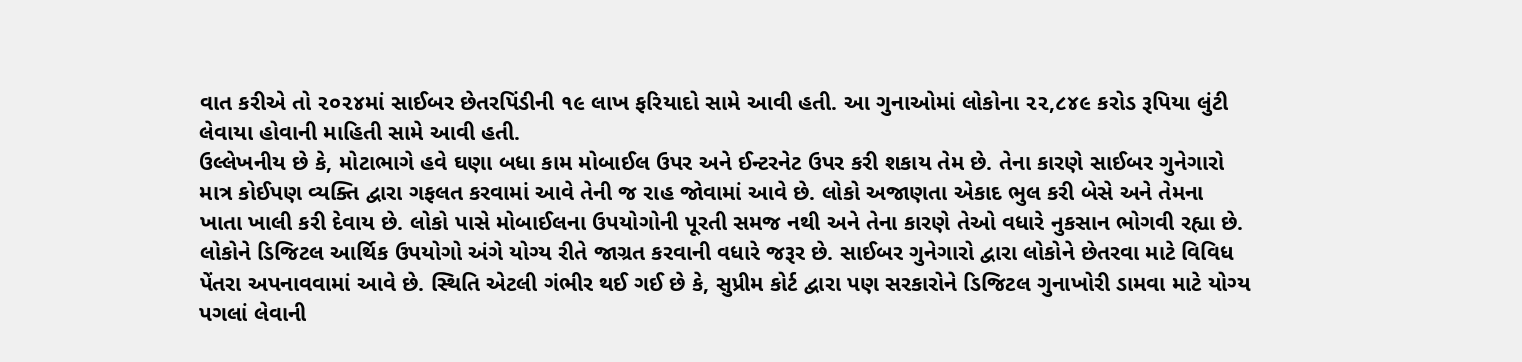વાત કરીએ તો ૨૦૨૪માં સાઈબર છેતરપિંડીની ૧૯ લાખ ફરિયાદો સામે આવી હતી. આ ગુનાઓમાં લોકોના ૨૨,૮૪૯ કરોડ રૂપિયા લુંટી લેવાયા હોવાની માહિતી સામે આવી હતી.
ઉલ્લેખનીય છે કે, મોટાભાગે હવે ઘણા બધા કામ મોબાઈલ ઉપર અને ઈન્ટરનેટ ઉપર કરી શકાય તેમ છે. તેના કારણે સાઈબર ગુનેગારો માત્ર કોઈપણ વ્યક્તિ દ્વારા ગફલત કરવામાં આવે તેની જ રાહ જોવામાં આવે છે. લોકો અજાણતા એકાદ ભુલ કરી બેસે અને તેમના ખાતા ખાલી કરી દેવાય છે. લોકો પાસે મોબાઈલના ઉપયોગોની પૂરતી સમજ નથી અને તેના કારણે તેઓ વધારે નુકસાન ભોગવી રહ્યા છે. લોકોને ડિજિટલ આર્થિક ઉપયોગો અંગે યોગ્ય રીતે જાગ્રત કરવાની વધારે જરૂર છે. સાઈબર ગુનેગારો દ્વારા લોકોને છેતરવા માટે વિવિધ પેંતરા અપનાવવામાં આવે છે. સ્થિતિ એટલી ગંભીર થઈ ગઈ છે કે, સુપ્રીમ કોર્ટ દ્વારા પણ સરકારોને ડિજિટલ ગુનાખોરી ડામવા માટે યોગ્ય પગલાં લેવાની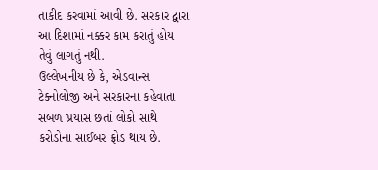તાકીદ કરવામાં આવી છે. સરકાર દ્વારા આ દિશામાં નક્કર કામ કરાતું હોય તેવું લાગતું નથી.
ઉલ્લેખનીય છે કે, એડવાન્સ ટેક્નોલોજી અને સરકારના કહેવાતા સબળ પ્રયાસ છતાં લોકો સાથે કરોડોના સાઈબર ફ્રોડ થાય છે.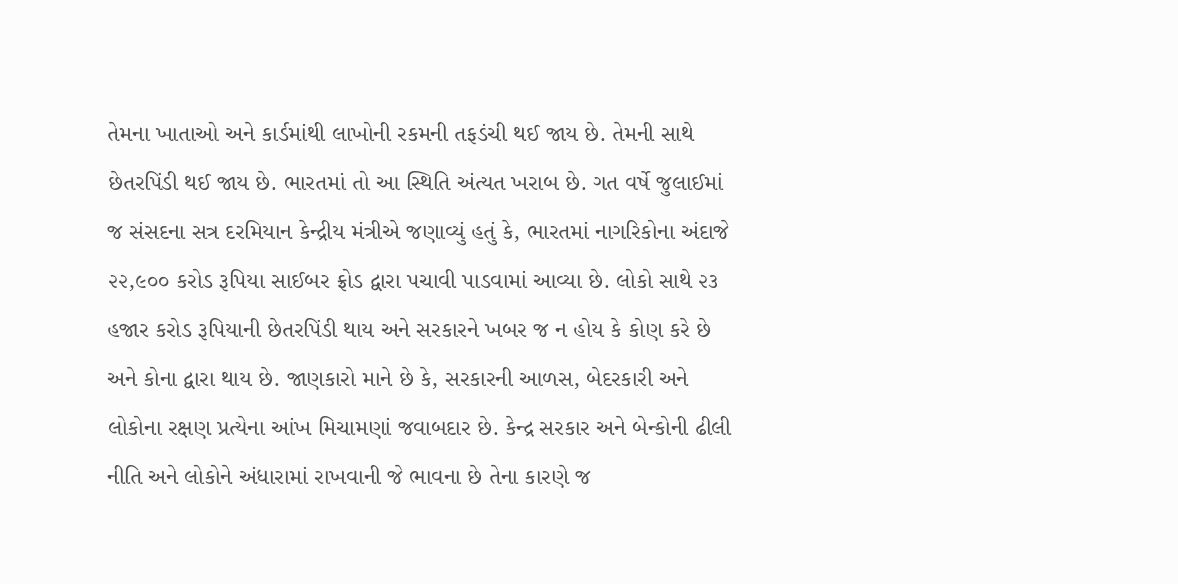તેમના ખાતાઓ અને કાર્ડમાંથી લાખોની રકમની તફડંચી થઈ જાય છે. તેમની સાથે છેતરપિંડી થઈ જાય છે. ભારતમાં તો આ સ્થિતિ અંત્યત ખરાબ છે. ગત વર્ષે જુલાઈમાં જ સંસદના સત્ર દરમિયાન કેન્દ્રીય મંત્રીએ જણાવ્યું હતું કે, ભારતમાં નાગરિકોના અંદાજે ૨૨,૯૦૦ કરોડ રૂપિયા સાઈબર ફ્રોડ દ્વારા પચાવી પાડવામાં આવ્યા છે. લોકો સાથે ૨૩ હજાર કરોડ રૂપિયાની છેતરપિંડી થાય અને સરકારને ખબર જ ન હોય કે કોણ કરે છે અને કોના દ્વારા થાય છે. જાણકારો માને છે કે, સરકારની આળસ, બેદરકારી અને લોકોના રક્ષણ પ્રત્યેના આંખ મિચામણાં જવાબદાર છે. કેન્દ્ર સરકાર અને બેન્કોની ઢીલી નીતિ અને લોકોને અંધારામાં રાખવાની જે ભાવના છે તેના કારણે જ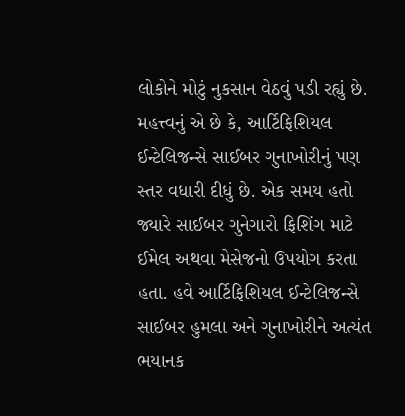લોકોને મોટું નુકસાન વેઠવું પડી રહ્યું છે. મહત્ત્વનું એ છે કે, આર્ટિફિશિયલ ઈન્ટેલિજન્સે સાઈબર ગુનાખોરીનું પણ સ્તર વધારી દીધું છે. એક સમય હતો જ્યારે સાઈબર ગુનેગારો ફિશિંગ માટે ઈમેલ અથવા મેસેજનો ઉપયોગ કરતા હતા. હવે આર્ટિફિશિયલ ઈન્ટેલિજન્સે સાઈબર હુમલા અને ગુનાખોરીને અત્યંત ભયાનક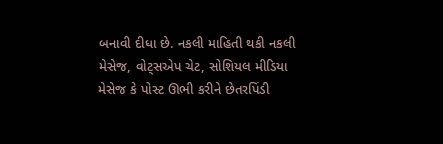બનાવી દીધા છે. નકલી માહિતી થકી નકલી મેસેજ, વોટ્સએપ ચેટ, સોશિયલ મીડિયા મેસેજ કે પોસ્ટ ઊભી કરીને છેતરપિંડી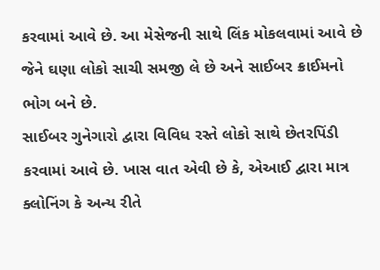કરવામાં આવે છે. આ મેસેજની સાથે લિંક મોકલવામાં આવે છે જેને ઘણા લોકો સાચી સમજી લે છે અને સાઈબર ક્રાઈમનો ભોગ બને છે.
સાઈબર ગુનેગારો દ્વારા વિવિધ રસ્તે લોકો સાથે છેતરપિંડી કરવામાં આવે છે. ખાસ વાત એવી છે કે, એઆઈ દ્વારા માત્ર ક્લોનિંગ કે અન્ય રીતે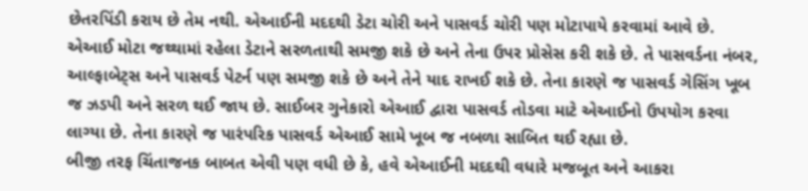છેતરપિંડી કરાય છે તેમ નથી. એઆઈની મદદથી ડેટા ચોરી અને પાસવર્ડ ચોરી પણ મોટાપાયે કરવામાં આવે છે. એઆઈ મોટા જથ્થામાં રહેલા ડેટાને સરળતાથી સમજી શકે છે અને તેના ઉપર પ્રોસેસ કરી શકે છે. તે પાસવર્ડના નંબર, આલ્ફાબેટ્સ અને પાસવર્ડ પેટર્ન પણ સમજી શકે છે અને તેને યાદ રાખઈ શકે છે. તેના કારણે જ પાસવર્ડ ગેસિંગ ખૂબ જ ઝડપી અને સરળ થઈ જાય છે. સાઈબર ગુનેકારો એઆઈ દ્વારા પાસવર્ડ તોડવા માટે એઆઈનો ઉપયોગ કરવા લાગ્યા છે. તેના કારણે જ પારંપરિક પાસવર્ડ એઆઈ સામે ખૂબ જ નબળા સાબિત થઈ રહ્યા છે.
બીજી તરફ ચિંતાજનક બાબત એવી પણ વધી છે કે, હવે એઆઈની મદદથી વધારે મજબૂત અને આકરા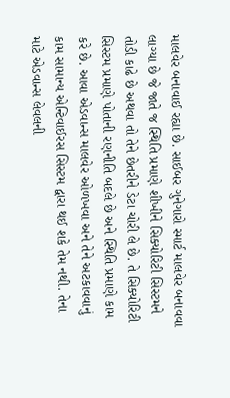માલવેર બનાવાઈ રહ્યા છે. સાઈબર ગુનેગારો સ્માર્ટ માલવેર બનાવવા લાગ્યા છે જે જાતે જ સ્થિતિ પ્રમાણે શીખીને સિક્યોરિટી સિસ્ટમને તોડી કાઢે છે અથવા તો તેને છેતરીને ડેટા ચોરી લે છે. તે સિક્યોરિટી સિસ્ટમ પ્રમાણે પોતાની રણનીતિ બદલે છે અને સ્થિતિ પ્રમાણે કામ કરે છે. આવા એડવાન્સ માલવેર ઓળખવા અને તેને અટકાવવાનું કામ સામાન્ય એન્ટિવાઈરસ સિસ્ટમ દ્વારા થઈ શકે તેમ નથી. તેના માટે એડવાન્સ લેવલની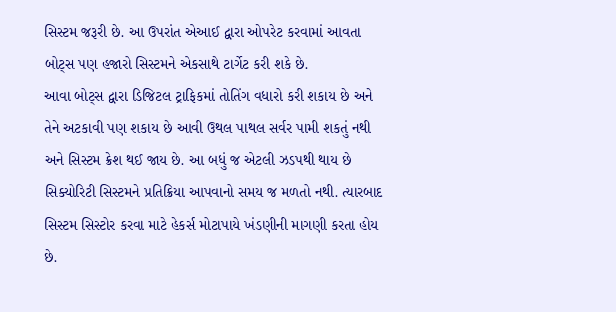સિસ્ટમ જરૂરી છે. આ ઉપરાંત એઆઈ દ્વારા ઓપરેટ કરવામાં આવતા બોટ્સ પણ હજારો સિસ્ટમને એકસાથે ટાર્ગેટ કરી શકે છે.
આવા બોટ્સ દ્વારા ડિજિટલ ટ્રાફિકમાં તોતિંગ વધારો કરી શકાય છે અને તેને અટકાવી પણ શકાય છે આવી ઉથલ પાથલ સર્વર પામી શકતું નથી અને સિસ્ટમ ક્રેશ થઈ જાય છે. આ બધું જ એટલી ઝડપથી થાય છે સિક્યોરિટી સિસ્ટમને પ્રતિક્રિયા આપવાનો સમય જ મળતો નથી. ત્યારબાદ સિસ્ટમ સિસ્ટોર કરવા માટે હેકર્સ મોટાપાયે ખંડણીની માગણી કરતા હોય છે.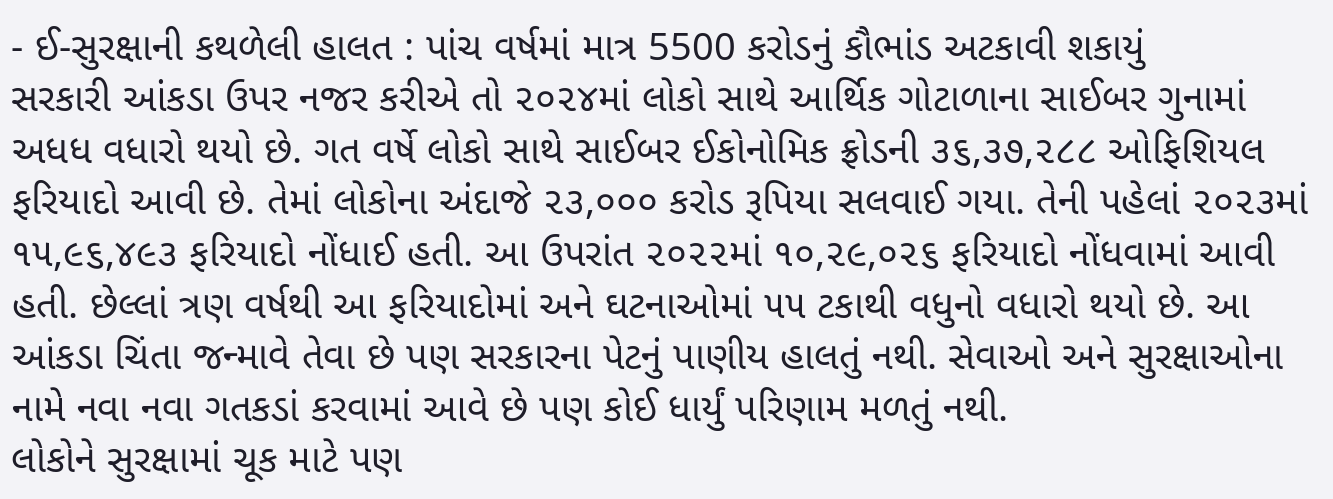- ઈ-સુરક્ષાની કથળેલી હાલત : પાંચ વર્ષમાં માત્ર 5500 કરોડનું કૌભાંડ અટકાવી શકાયું
સરકારી આંકડા ઉપર નજર કરીએ તો ૨૦૨૪માં લોકો સાથે આર્થિક ગોટાળાના સાઈબર ગુનામાં અધધ વધારો થયો છે. ગત વર્ષે લોકો સાથે સાઈબર ઈકોનોમિક ફ્રોડની ૩૬,૩૭,૨૮૮ ઓફિશિયલ ફરિયાદો આવી છે. તેમાં લોકોના અંદાજે ૨૩,૦૦૦ કરોડ રૂપિયા સલવાઈ ગયા. તેની પહેલાં ૨૦૨૩માં ૧૫,૯૬,૪૯૩ ફરિયાદો નોંધાઈ હતી. આ ઉપરાંત ૨૦૨૨માં ૧૦,૨૯,૦૨૬ ફરિયાદો નોંધવામાં આવી હતી. છેલ્લાં ત્રણ વર્ષથી આ ફરિયાદોમાં અને ઘટનાઓમાં ૫૫ ટકાથી વધુનો વધારો થયો છે. આ આંકડા ચિંતા જન્માવે તેવા છે પણ સરકારના પેટનું પાણીય હાલતું નથી. સેવાઓ અને સુરક્ષાઓના નામે નવા નવા ગતકડાં કરવામાં આવે છે પણ કોઈ ધાર્યું પરિણામ મળતું નથી.
લોકોને સુરક્ષામાં ચૂક માટે પણ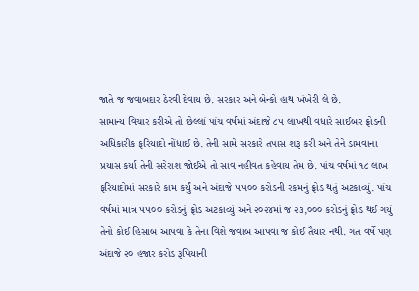જાતે જ જવાબદાર ઠેરવી દેવાય છે. સરકાર અને બેન્કો હાથ ખંખેરી લે છે.
સામાન્ય વિચાર કરીએ તો છેલ્લાં પાંચ વર્ષમાં અંદાજે ૮૫ લાખથી વધારે સાઈબર ફ્રોડની અધિકારીક ફરિયાદો નોંધાઈ છે. તેની સામે સરકારે તપાસ શરૂ કરી અને તેને ડામવાના પ્રયાસ કર્યા તેની સરેરાશ જોઈએ તો સાવ નહીવત કહેવાય તેમ છે. પાંચ વર્ષમાં ૧૮ લાખ ફરિયાદોમાં સરકારે કામ કર્યું અને અંદાજે ૫૫૦૦ કરોડની રકમનું ફ્રોડ થતું અટકાવ્યું. પાંચ વર્ષમાં માત્ર ૫૫૦૦ કરોડનું ફ્રોડ અટકાવ્યું અને ૨૦૨૪માં જ ૨૩,૦૦૦ કરોડનું ફ્રોડ થઈ ગયું તેનો કોઈ હિસાબ આપવા કે તેના વિશે જવાબ આપવા જ કોઈ તૈયાર નથી. ગત વર્ષે પણ અંદાજે ૨૦ હજાર કરોડ રૂપિયાની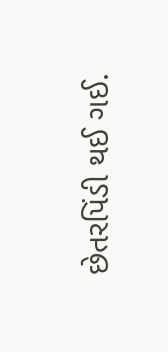છેતરપિંડી થઈ ગઈ.